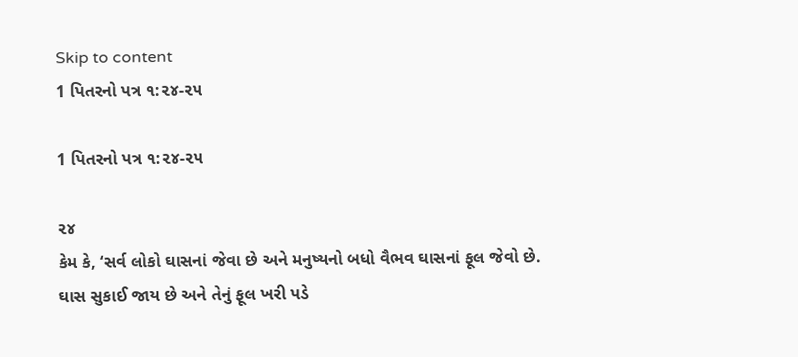Skip to content
1 પિતરનો પત્ર ૧:૨૪-૨૫

1 પિતરનો પત્ર ૧:૨૪-૨૫

૨૪
કેમ કે, ‘સર્વ લોકો ઘાસનાં જેવા છે અને મનુષ્યનો બધો વૈભવ ઘાસનાં ફૂલ જેવો છે. ઘાસ સુકાઈ જાય છે અને તેનું ફૂલ ખરી પડે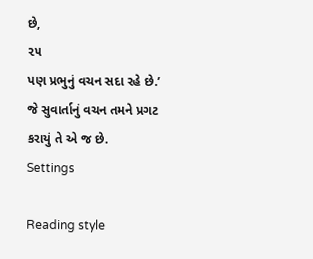છે,
૨૫
પણ પ્રભુનું વચન સદા રહે છે.’ જે સુવાર્તાનું વચન તમને પ્રગટ કરાયું તે એ જ છે.
Settings

Reading style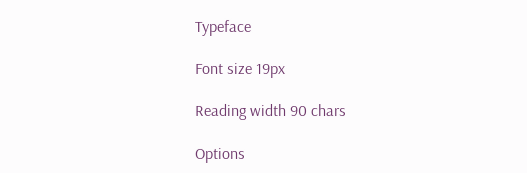Typeface

Font size 19px

Reading width 90 chars

Options